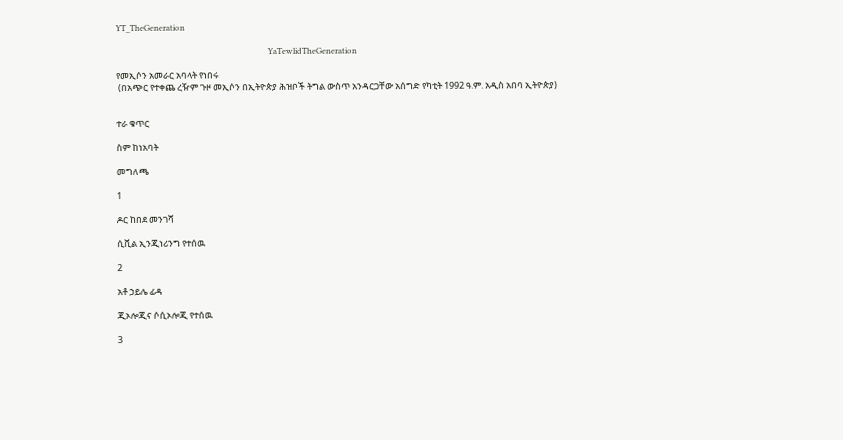YT_TheGeneration

                                                                            YaTewlidTheGeneration

የመኢሶን አመራር አባላት የነበሩ
 (በአጭር የተቀጨ ረዥም ጉዞ መኢሶን በኢትዮጵያ ሕዝቦች ትግል ውስጥ አንዳርጋቸው አሰግድ የካቲት 1992 ዓ.ም. አዲስ አበባ ኢትዮጵያ)


ተራ ቁጥር

ስም ከነአባት

መግለጫ

1

ዶር ከበደ መንገሻ

ሲቪል ኢንጂነሪንግ የተሰዉ

2

አቶ ኃይሌ ፊዳ

ጂኦሎጂና ሶሲኦሎጂ የተሰዉ

3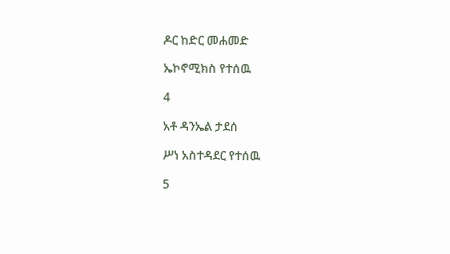ዶር ከድር መሐመድ

ኤኮኖሚክስ የተሰዉ

4

አቶ ዳንኤል ታደሰ

ሥነ አስተዳደር የተሰዉ

5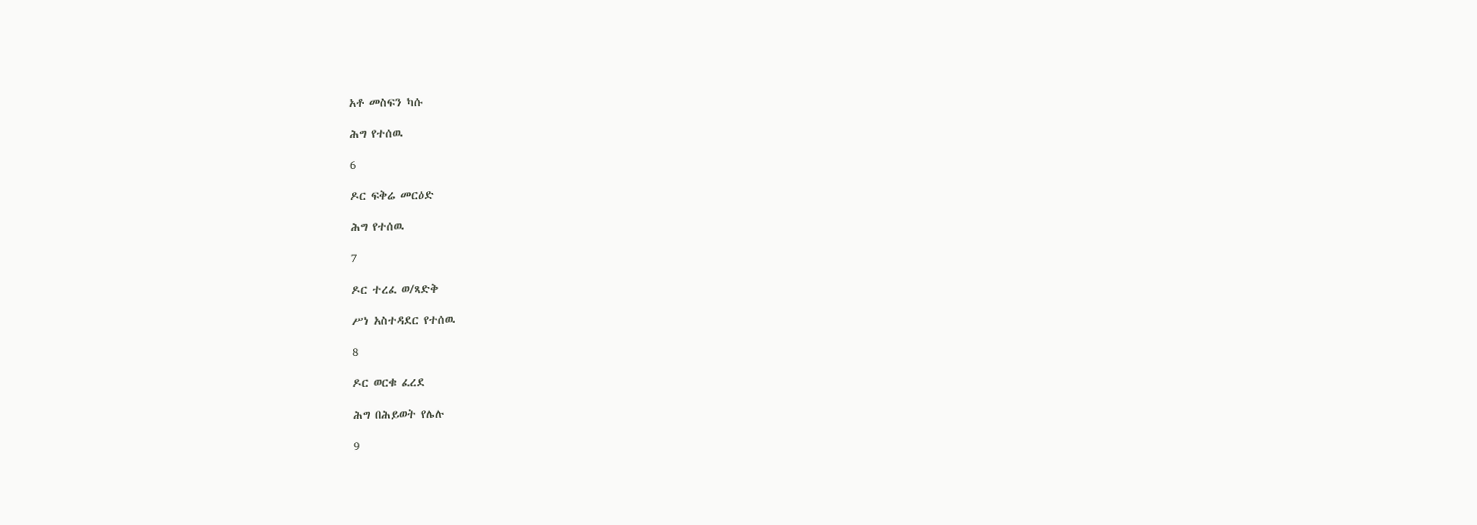አቶ መስፍን ካሱ

ሕግ የተሰዉ

6

ዶር ፍቅሬ መርዕድ

ሕግ የተሰዉ

7

ዶር ተረፈ ወ/ጻድቅ

ሥነ አስተዳደር የተሰዉ

8

ዶር ወርቁ ፈረደ

ሕግ በሕይወት የሌሉ

9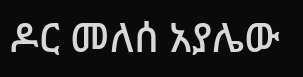ዶር መለሰ አያሌው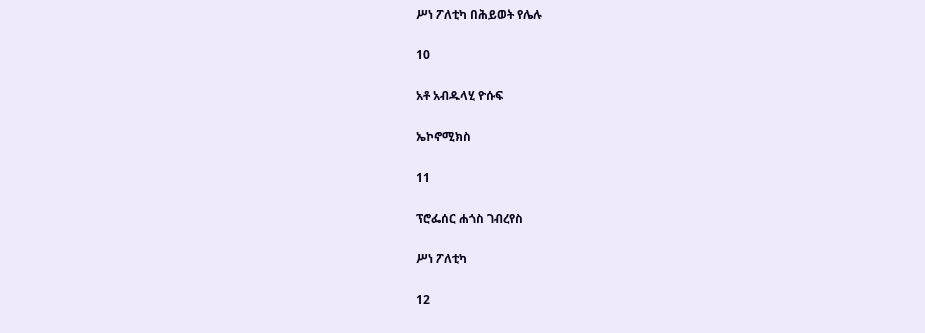ሥነ ፖለቲካ በሕይወት የሌሉ

10

አቶ አብዱላሂ ዮሱፍ

ኤኮኖሚክስ

11

ፕሮፌሰር ሐጎስ ገብረየስ

ሥነ ፖለቲካ

12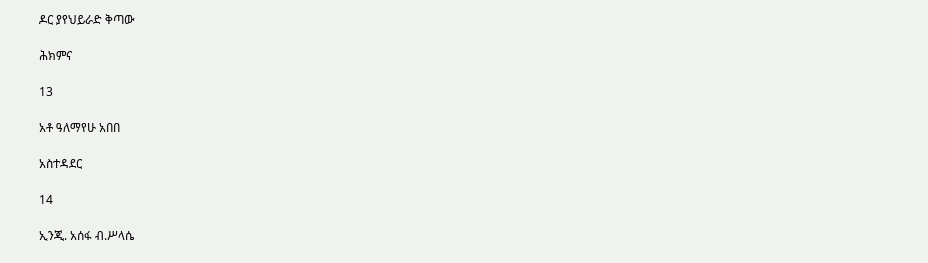ዶር ያየህይራድ ቅጣው

ሕክምና

13

አቶ ዓለማየሁ አበበ

አስተዳደር

14

ኢንጂ. አሰፋ ብ.ሥላሴ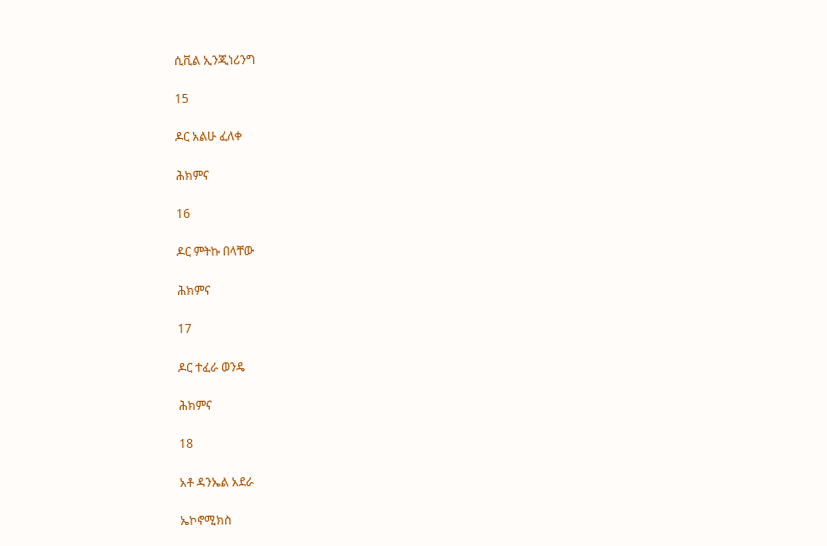ሲቪል ኢንጂነሪንግ

15

ዶር አልሁ ፈለቀ

ሕክምና

16

ዶር ምትኩ በላቸው

ሕክምና

17

ዶር ተፈራ ወንዴ

ሕክምና

18

አቶ ዳንኤል አደራ

ኤኮኖሚክስ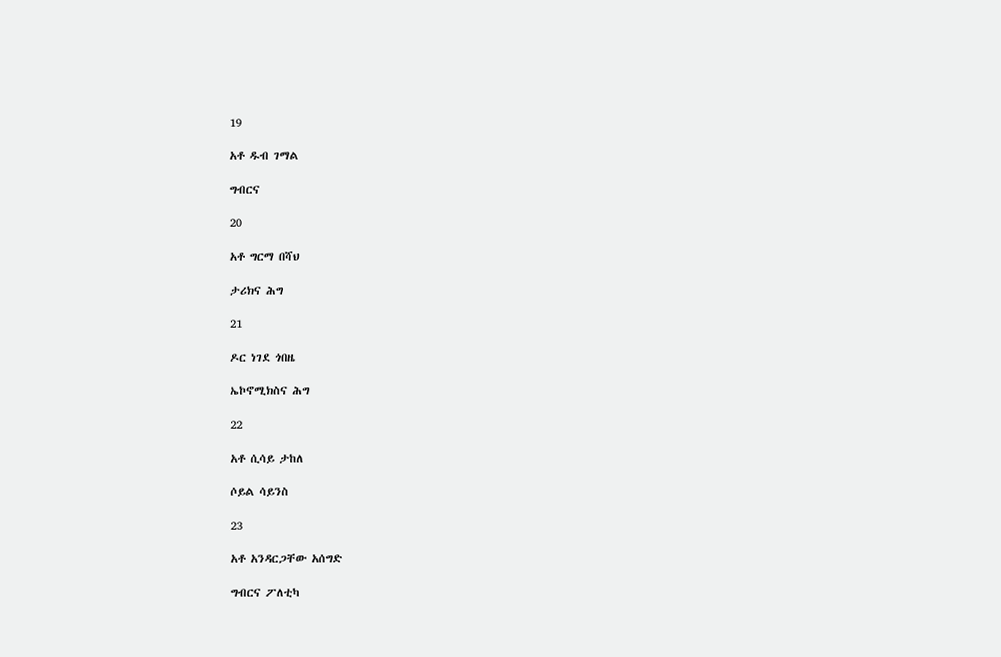19

አቶ ዱብ ገማል

ግብርና

20

አቶ ግርማ በሻህ

ታሪክና ሕግ

21

ዶር ነገደ ጎበዜ

ኤኮኖሚክስና ሕግ

22

አቶ ሲሳይ ታከለ

ሶይል ሳይንስ

23

አቶ አንዳርጋቸው አሰግድ

ግብርና ፖለቲካ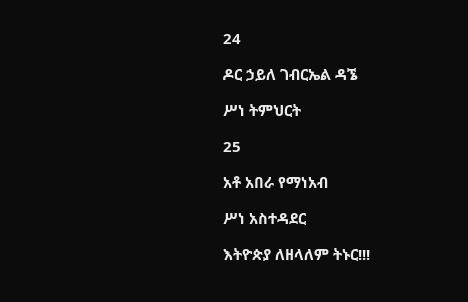24

ዶር ኃይለ ገብርኤል ዳኜ

ሥነ ትምህርት

25

አቶ አበራ የማነአብ

ሥነ አስተዳደር

እትዮጵያ ለዘላለም ትኑር!!!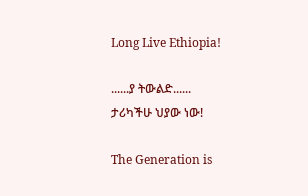Long Live Ethiopia!

......ያ ትውልድ......
ታሪካችሁ ህያው ነው!

The Generation is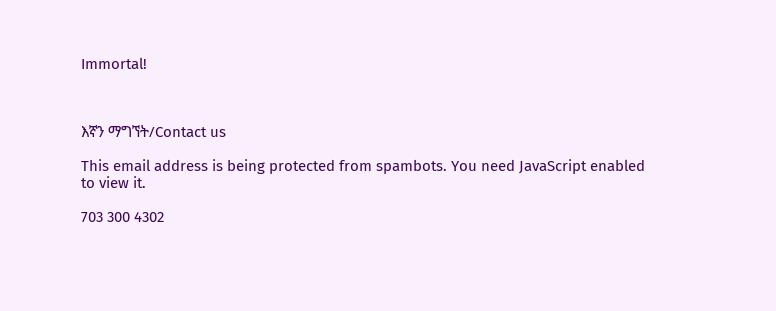Immortal!



እኛን ማግኘት/Contact us

This email address is being protected from spambots. You need JavaScript enabled to view it.

703 300 4302